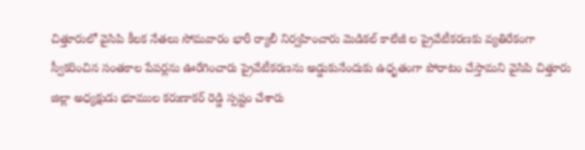చిత్తూరులో వైసిపి కీలక నేతలు సోమవారం భారీ ర్యాలీ నిర్వహించారు మెడికల్ కాలేజీ ల ప్రైవేటీకరణకు వ్యతిరేకంగా స్వీకరించిన సంతకాల పేపర్లను ఊరేగించారు ప్రైవేటీకరణను అడ్డుకునేందుకు ఉధృతంగా పోరాటం చేస్తామని వైసిపి చిత్తూరు జిల్లా అధ్యక్షుడు భూముల కరుణాకర్ రెడ్డి స్పష్టం చేశారు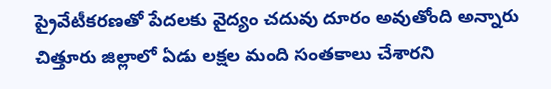ప్రైవేటీకరణతో పేదలకు వైద్యం చదువు దూరం అవుతోంది అన్నారు చిత్తూరు జిల్లాలో ఏడు లక్షల మంది సంతకాలు చేశారని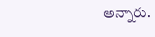అన్నారు.